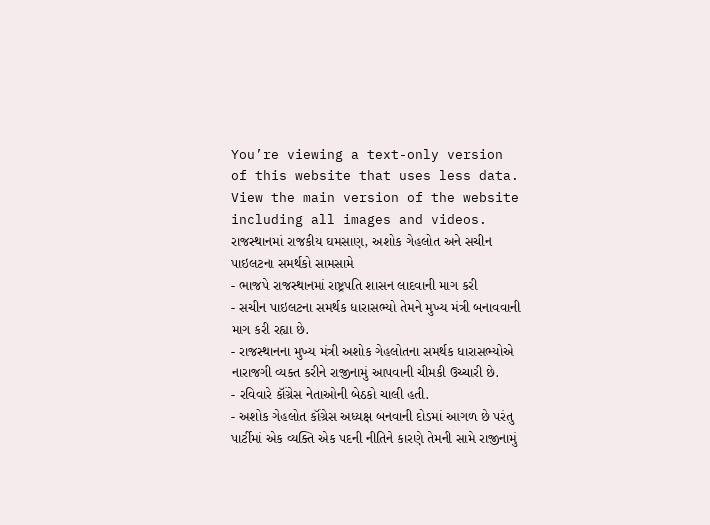You’re viewing a text-only version of this website that uses less data. View the main version of the website including all images and videos.
રાજસ્થાનમાં રાજકીય ઘમસાણ, અશોક ગેહલોત અને સચીન પાઇલટના સમર્થકો સામસામે
- ભાજપે રાજસ્થાનમાં રાષ્ટ્રપતિ શાસન લાદવાની માગ કરી
- સચીન પાઇલટના સમર્થક ધારાસભ્યો તેમને મુખ્ય મંત્રી બનાવવાની માગ કરી રહ્યા છે.
- રાજસ્થાનના મુખ્ય મંત્રી અશોક ગેહલોતના સમર્થક ધારાસભ્યોએ નારાજગી વ્યક્ત કરીને રાજીનામું આપવાની ચીમકી ઉચ્ચારી છે.
- રવિવારે કૉંગ્રેસ નેતાઓની બેઠકો ચાલી હતી.
- અશોક ગેહલોત કૉંગ્રેસ અધ્યક્ષ બનવાની દોડમાં આગળ છે પરંતુ પાર્ટીમાં એક વ્યક્તિ એક પદની નીતિને કારણે તેમની સામે રાજીનામું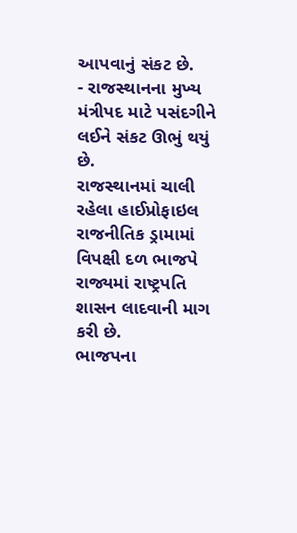આપવાનું સંકટ છે.
- રાજસ્થાનના મુખ્ય મંત્રીપદ માટે પસંદગીને લઈને સંકટ ઊભું થયું છે.
રાજસ્થાનમાં ચાલી રહેલા હાઈપ્રોફાઇલ રાજનીતિક ડ્રામામાં વિપક્ષી દળ ભાજપે રાજ્યમાં રાષ્ટ્રપતિ શાસન લાદવાની માગ કરી છે.
ભાજપના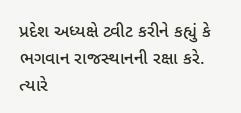પ્રદેશ અધ્યક્ષે ટ્વીટ કરીને કહ્યું કે ભગવાન રાજસ્થાનની રક્ષા કરે.
ત્યારે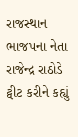રાજસ્થાન ભાજપના નેતા રાજેન્દ્ર રાઠોડે ટ્વીટ કરીને કહ્યું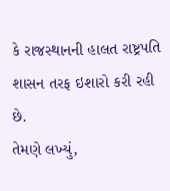કે રાજસ્થાનની હાલત રાષ્ટ્રપતિ શાસન તરફ ઇશારો કરી રહી છે.
તેમણે લખ્યું,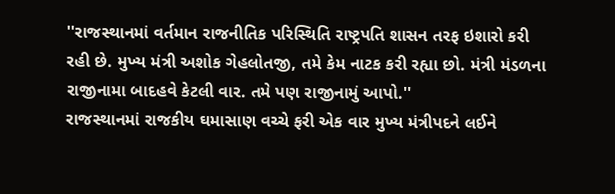''રાજસ્થાનમાં વર્તમાન રાજનીતિક પરિસ્થિતિ રાષ્ટ્રપતિ શાસન તરફ ઇશારો કરી રહી છે. મુખ્ય મંત્રી અશોક ગેહલોતજી, તમે કેમ નાટક કરી રહ્યા છો. મંત્રી મંડળના રાજીનામા બાદહવે કેટલી વાર. તમે પણ રાજીનામું આપો.''
રાજસ્થાનમાં રાજકીય ઘમાસાણ વચ્ચે ફરી એક વાર મુખ્ય મંત્રીપદને લઈને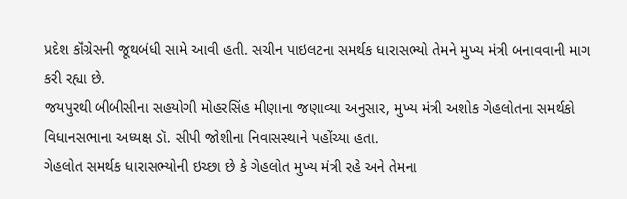પ્રદેશ કૉંગ્રેસની જૂથબંધી સામે આવી હતી. સચીન પાઇલટના સમર્થક ધારાસભ્યો તેમને મુખ્ય મંત્રી બનાવવાની માગ કરી રહ્યા છે.
જયપુરથી બીબીસીના સહયોગી મોહરસિંહ મીણાના જણાવ્યા અનુસાર, મુખ્ય મંત્રી અશોક ગેહલોતના સમર્થકો વિધાનસભાના અધ્યક્ષ ડૉ. સીપી જોશીના નિવાસસ્થાને પહોંચ્યા હતા.
ગેહલોત સમર્થક ધારાસભ્યોની ઇચ્છા છે કે ગેહલોત મુખ્ય મંત્રી રહે અને તેમના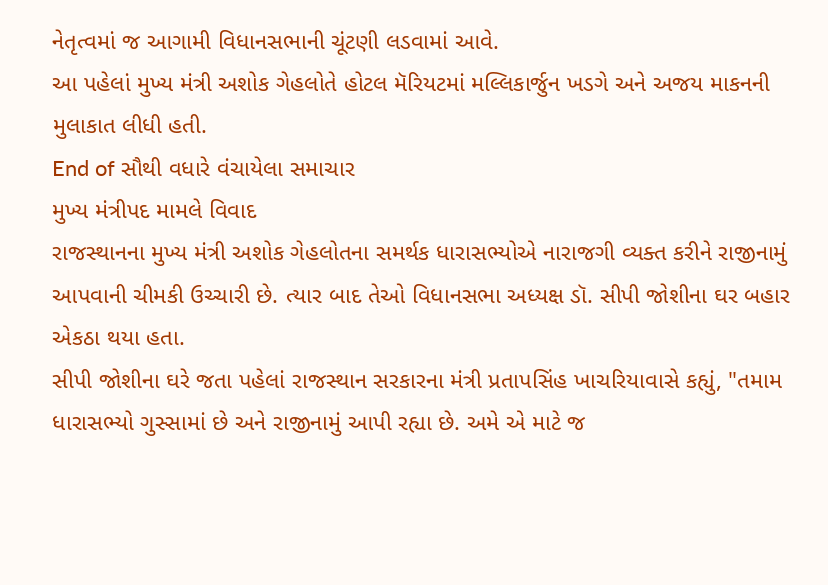નેતૃત્વમાં જ આગામી વિધાનસભાની ચૂંટણી લડવામાં આવે.
આ પહેલાં મુખ્ય મંત્રી અશોક ગેહલોતે હોટલ મૅરિયટમાં મલ્લિકાર્જુન ખડગે અને અજય માકનની મુલાકાત લીધી હતી.
End of સૌથી વધારે વંચાયેલા સમાચાર
મુખ્ય મંત્રીપદ મામલે વિવાદ
રાજસ્થાનના મુખ્ય મંત્રી અશોક ગેહલોતના સમર્થક ધારાસભ્યોએ નારાજગી વ્યક્ત કરીને રાજીનામું આપવાની ચીમકી ઉચ્ચારી છે. ત્યાર બાદ તેઓ વિધાનસભા અધ્યક્ષ ડૉ. સીપી જોશીના ઘર બહાર એકઠા થયા હતા.
સીપી જોશીના ઘરે જતા પહેલાં રાજસ્થાન સરકારના મંત્રી પ્રતાપસિંહ ખાચરિયાવાસે કહ્યું, "તમામ ધારાસભ્યો ગુસ્સામાં છે અને રાજીનામું આપી રહ્યા છે. અમે એ માટે જ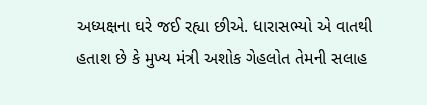અધ્યક્ષના ઘરે જઈ રહ્યા છીએ. ધારાસભ્યો એ વાતથી હતાશ છે કે મુખ્ય મંત્રી અશોક ગેહલોત તેમની સલાહ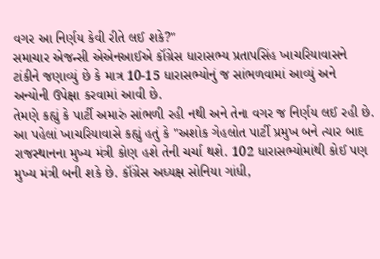વગર આ નિર્ણય કેવી રીતે લઈ શકે?"
સમાચાર એજન્સી એએનઆઈએ કૉંગ્રેસ ધારાસભ્ય પ્રતાપસિંહ ખાચરિયાવાસને ટાંકીને જણાવ્યું છે કે માત્ર 10-15 ધારાસભ્યોનું જ સાંભળવામાં આવ્યું અને અન્યોની ઉપેક્ષા કરવામાં આવી છે.
તેમણે કહ્યું કે પાર્ટી અમારું સાંભળી રહી નથી અને તેના વગર જ નિર્ણય લઈ રહી છે.
આ પહેલાં ખાચરિયાવાસે કહ્યું હતું કે "અશોક ગેહલોત પાર્ટી પ્રમુખ બને ત્યાર બાદ રાજસ્થાનના મુખ્ય મંત્રી કોણ હશે તેની ચર્ચા થશે. 102 ધારાસભ્યોમાંથી કોઈ પણ મુખ્ય મંત્રી બની શકે છે. કૉંગ્રેસ અધ્યક્ષ સોનિયા ગાંધી,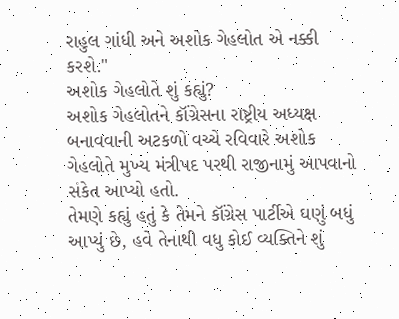રાહુલ ગાંધી અને અશોક ગેહલોત એ નક્કી કરશે."
અશોક ગેહલોતે શું કહ્યું?
અશોક ગેહલોતને કૉંગ્રેસના રાષ્ટ્રીય અધ્યક્ષ બનાવવાની અટકળો વચ્ચે રવિવારે અશોક ગેહલોતે મુખ્ય મંત્રીપદ પરથી રાજીનામું આપવાનો સંકેત આપ્યો હતો.
તેમણે કહ્યું હતું કે તેમને કૉંગ્રેસ પાર્ટીએ ઘણું બધું આપ્યું છે, હવે તેનાથી વધુ કોઈ વ્યક્તિને શું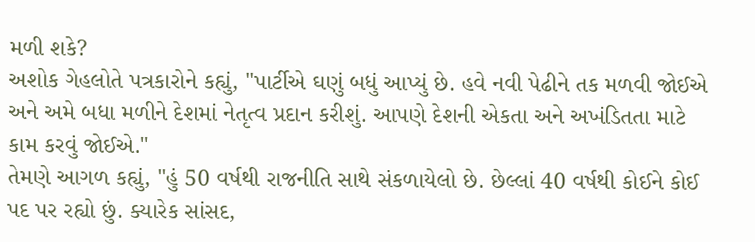મળી શકે?
અશોક ગેહલોતે પત્રકારોને કહ્યું, "પાર્ટીએ ઘણું બધું આપ્યું છે. હવે નવી પેઢીને તક મળવી જોઈએ અને અમે બધા મળીને દેશમાં નેતૃત્વ પ્રદાન કરીશું. આપણે દેશની એકતા અને અખંડિતતા માટે કામ કરવું જોઈએ."
તેમણે આગળ કહ્યું, "હું 50 વર્ષથી રાજનીતિ સાથે સંકળાયેલો છે. છેલ્લાં 40 વર્ષથી કોઈને કોઈ પદ પર રહ્યો છું. ક્યારેક સાંસદ,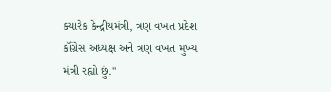ક્યારેક કેન્દ્રીયમંત્રી, ત્રણ વખત પ્રદેશ કૉંગ્રેસ અધ્યક્ષ અને ત્રણ વખત મુખ્ય મંત્રી રહ્યો છું."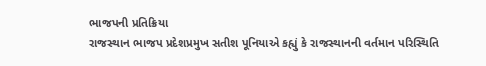ભાજપની પ્રતિક્રિયા
રાજસ્થાન ભાજપ પ્રદેશપ્રમુખ સતીશ પૂનિયાએ કહ્યું કે રાજસ્થાનની વર્તમાન પરિસ્થિતિ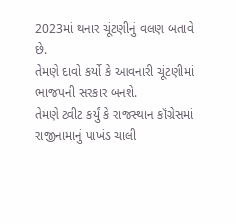2023માં થનાર ચૂંટણીનું વલણ બતાવે છે.
તેમણે દાવો કર્યો કે આવનારી ચૂંટણીમાં ભાજપની સરકાર બનશે.
તેમણે ટ્વીટ કર્યું કે રાજસ્થાન કૉંગ્રેસમાં રાજીનામાનું પાખંડ ચાલી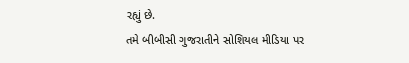રહ્યું છે.
તમે બીબીસી ગુજરાતીને સોશિયલ મીડિયા પર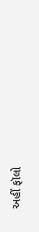અહીં ફૉલો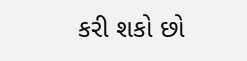કરી શકો છો